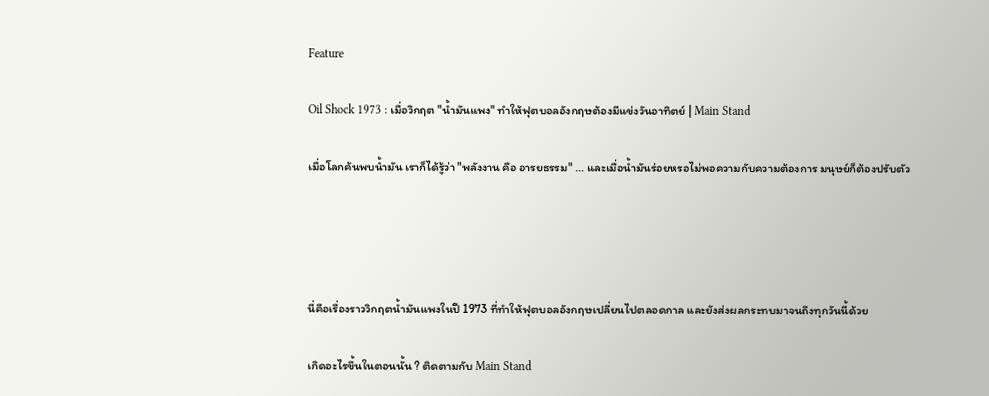Feature

Oil Shock 1973 : เมื่อวิกฤต "น้ำมันแพง" ทำให้ฟุตบอลอังกฤษต้องมีแข่งวันอาทิตย์ | Main Stand

เมื่อโลกค้นพบน้ำมัน เราก็ได้รู้ว่า "พลังงาน คือ อารยธรรม" ... และเมื่อน้ำมันร่อยหรอไม่พอความกับความต้องการ มนุษย์ก็ต้องปรับตัว




นี่คือเรื่องราววิกฤตน้ำมันแพงในปี 1973 ที่ทำให้ฟุตบอลอังกฤษเปลี่ยนไปตลอดกาล และยังส่งผลกระทบมาจนถึงทุกวันนี้ด้วย

เกิดอะไรขึ้นในตอนนั้น ? ติดตามกับ Main Stand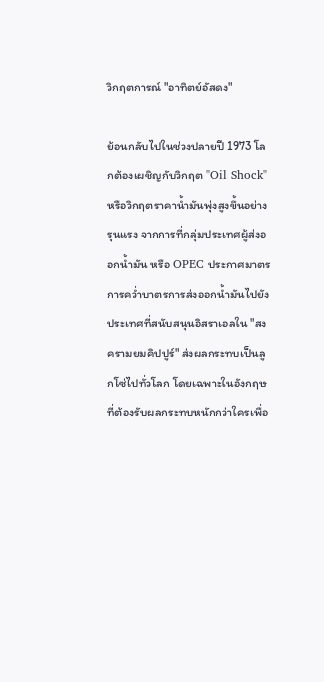วิกฤตการณ์ "อาทิตย์อัสดง"

ย้อนกลับไปในช่วงปลายปี 1973 โลกต้องเผชิญกับวิกฤต "Oil Shock" หรือวิกฤตราคาน้ำมันพุ่งสูงขึ้นอย่างรุนแรง จากการที่กลุ่มประเทศผู้ส่งออกน้ำมัน หรือ OPEC ประกาศมาตรการคว่ำบาตรการส่งออกน้ำมันไปยังประเทศที่สนับสนุนอิสราเอลใน "สงครามยมคิปปูร์" ส่งผลกระทบเป็นลูกโซ่ไปทั่วโลก โดยเฉพาะในอังกฤษที่ต้องรับผลกระทบหนักกว่าใครเพื่อ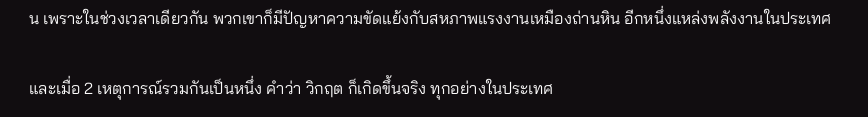น เพราะในช่วงเวลาเดียวกัน พวกเขาก็มีปัญหาความขัดแย้งกับสหภาพแรงงานเหมืองถ่านหิน อีกหนึ่งแหล่งพลังงานในประเทศ

และเมื่อ 2 เหตุการณ์รวมกันเป็นหนึ่ง คำว่า วิกฤต ก็เกิดขึ้นจริง ทุกอย่างในประเทศ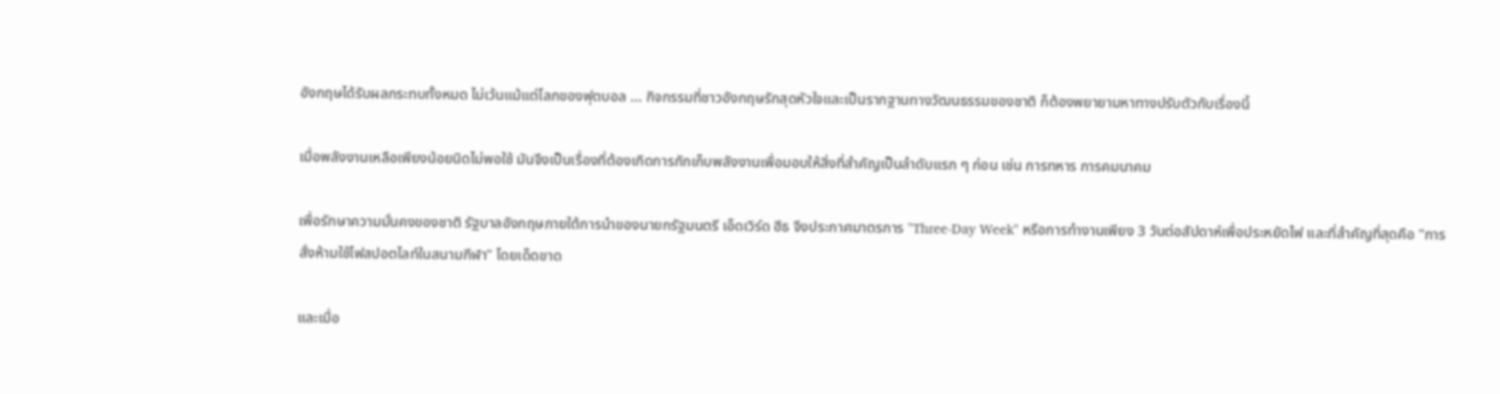อังกฤษได้รับผลกระทบทั้งหมด ไม่เว้นแม้แต่โลกของฟุตบอล ... กิจกรรมที่ชาวอังกฤษรักสุดหัวใจและเป็นรากฐานทางวัฒนธรรมของชาติ ก็ต้องพยายามหาทางปรับตัวกับเรื่องนี้

เมื่อพลังงานเหลือเพียงน้อยนิดไม่พอใช้ มันจึงเป็นเรื่องที่ต้องเกิดการกักเก็บพลังงานเพื่อมอบให้สิ่งที่สำคัญเป็นลำดับแรก ๆ ก่อน เช่น การทหาร การคมนาคม

เพื่อรักษาความมั่นคงของชาติ รัฐบาลอังกฤษภายใต้การนำของนายกรัฐมนตรี เอ็ดเวิร์ด ฮีธ จึงประกาศมาตรการ "Three-Day Week" หรือการทำงานเพียง 3 วันต่อสัปดาห์เพื่อประหยัดไฟ และที่สำคัญที่สุดคือ "การสั่งห้ามใช้ไฟสปอตไลท์ในสนามกีฬา" โดยเด็ดขาด

และเมื่อ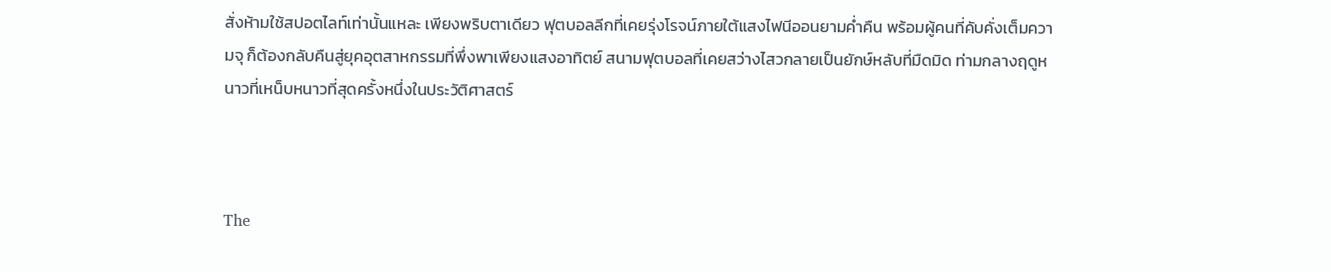สั่งห้ามใช้สปอตไลท์เท่านั้นแหละ เพียงพริบตาเดียว ฟุตบอลลีกที่เคยรุ่งโรจน์ภายใต้แสงไฟนีออนยามค่ำคืน พร้อมผู้คนที่คับคั่งเต็มความจุ ก็ต้องกลับคืนสู่ยุคอุตสาหกรรมที่พึ่งพาเพียงแสงอาทิตย์ สนามฟุตบอลที่เคยสว่างไสวกลายเป็นยักษ์หลับที่มืดมิด ท่ามกลางฤดูหนาวที่เหน็บหนาวที่สุดครั้งหนึ่งในประวัติศาสตร์



The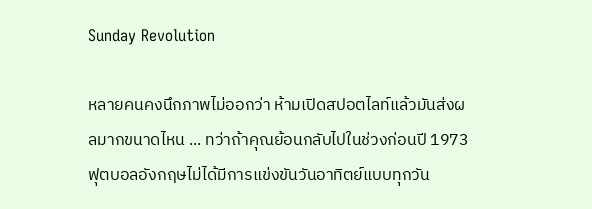Sunday Revolution

หลายคนคงนึกภาพไม่ออกว่า ห้ามเปิดสปอตไลท์แล้วมันส่งผลมากขนาดไหน ... ทว่าถ้าคุณย้อนกลับไปในช่วงก่อนปี 1973 ฟุตบอลอังกฤษไม่ได้มีการแข่งขันวันอาทิตย์แบบทุกวัน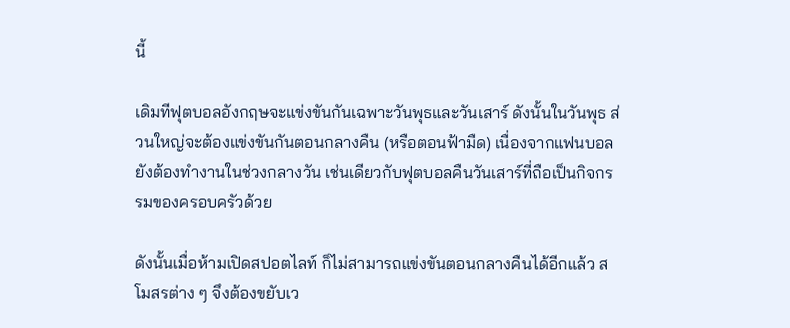นี้

เดิมทีฟุตบอลอังกฤษจะแข่งขันกันเฉพาะวันพุธและวันเสาร์ ดังนั้นในวันพุธ ส่วนใหญ่จะต้องแข่งขันกันตอนกลางคืน (หรือตอนฟ้ามืด) เนื่องจากแฟนบอลยังต้องทำงานในช่วงกลางวัน เช่นเดียวกับฟุตบอลคืนวันเสาร์ที่ถือเป็นกิจกรรมของครอบครัวด้วย

ดังนั้นเมื่อห้ามเปิดสปอตไลท์ ก็ไม่สามารถแข่งขันตอนกลางคืนได้อีกแล้ว สโมสรต่าง ๆ จึงต้องขยับเว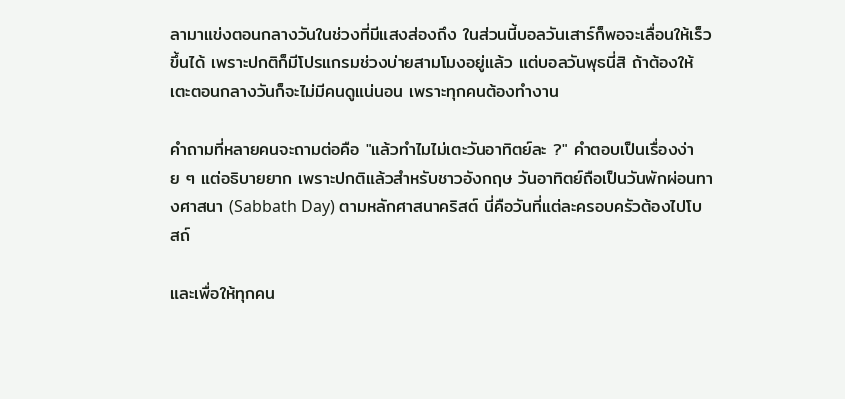ลามาแข่งตอนกลางวันในช่วงที่มีแสงส่องถึง ในส่วนนี้บอลวันเสาร์ก็พอจะเลื่อนให้เร็วขึ้นได้ เพราะปกติก็มีโปรแกรมช่วงบ่ายสามโมงอยู่แล้ว แต่บอลวันพุธนี่สิ ถ้าต้องให้เตะตอนกลางวันก็จะไม่มีคนดูแน่นอน เพราะทุกคนต้องทำงาน

คำถามที่หลายคนจะถามต่อคือ "แล้วทำไมไม่เตะวันอาทิตย์ละ ?" คำตอบเป็นเรื่องง่าย ๆ แต่อธิบายยาก เพราะปกติแล้วสำหรับชาวอังกฤษ วันอาทิตย์ถือเป็นวันพักผ่อนทางศาสนา (Sabbath Day) ตามหลักศาสนาคริสต์ นี่คือวันที่แต่ละครอบครัวต้องไปโบสถ์

และเพื่อให้ทุกคน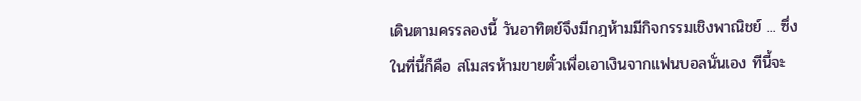เดินตามครรลองนี้ วันอาทิตย์จึงมีกฎห้ามมีกิจกรรมเชิงพาณิชย์ ... ซึ่งในที่นี้ก็คือ สโมสรห้ามขายตั๋วเพื่อเอาเงินจากแฟนบอลนั่นเอง ทีนี้จะ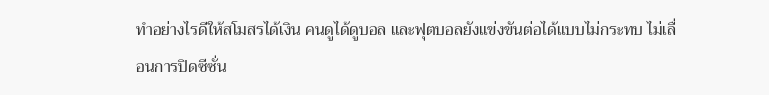ทำอย่างไรดีให้สโมสรได้เงิน คนดูได้ดูบอล และฟุตบอลยังแข่งขันต่อได้แบบไม่กระทบ ไม่เลื่อนการปิดซีซั่น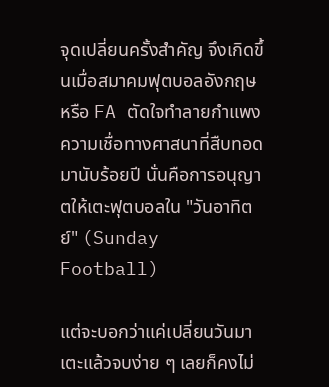จุดเปลี่ยนครั้งสำคัญ จึงเกิดขึ้นเมื่อสมาคมฟุตบอลอังกฤษ หรือ FA ตัดใจทำลายกำแพงความเชื่อทางศาสนาที่สืบทอดมานับร้อยปี นั่นคือการอนุญาตให้เตะฟุตบอลใน "วันอาทิตย์" (Sunday Football)

แต่จะบอกว่าแค่เปลี่ยนวันมาเตะแล้วจบง่าย ๆ เลยก็คงไม่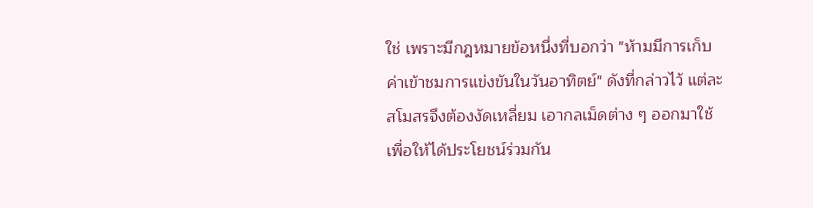ใช่ เพราะมีกฎหมายข้อหนึ่งที่บอกว่า "ห้ามมีการเก็บค่าเข้าชมการแข่งขันในวันอาทิตย์" ดังที่กล่าวไว้ แต่ละสโมสรจึงต้องงัดเหลี่ยม เอากลเม็ดต่าง ๆ ออกมาใช้เพื่อให้ได้ประโยชน์ร่วมกัน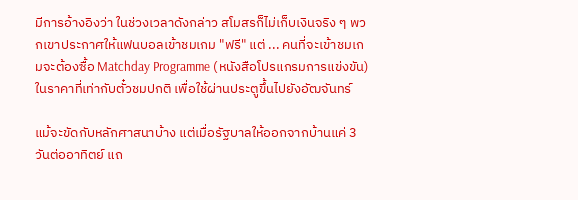มีการอ้างอิงว่า ในช่วงเวลาดังกล่าว สโมสรก็ไม่เก็บเงินจริง ๆ พวกเขาประกาศให้แฟนบอลเข้าชมเกม "ฟรี" แต่ ... คนที่จะเข้าชมเกมจะต้องซื้อ Matchday Programme (หนังสือโปรแกรมการแข่งขัน) ในราคาที่เท่ากับตั๋วชมปกติ เพื่อใช้ผ่านประตูขึ้นไปยังอัฒจันทร์

แม้จะขัดกับหลักศาสนาบ้าง แต่เมื่อรัฐบาลให้ออกจากบ้านแค่ 3 วันต่ออาทิตย์ แถ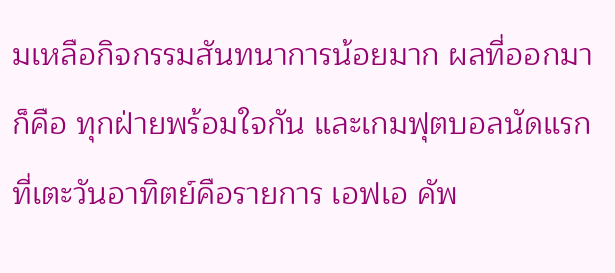มเหลือกิจกรรมสันทนาการน้อยมาก ผลที่ออกมาก็คือ ทุกฝ่ายพร้อมใจกัน และเกมฟุตบอลนัดแรกที่เตะวันอาทิตย์คือรายการ เอฟเอ คัพ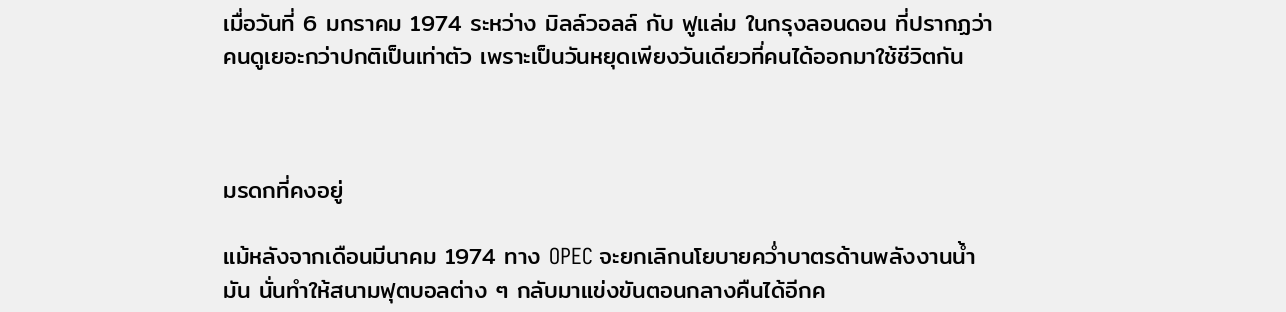เมื่อวันที่ 6 มกราคม 1974 ระหว่าง มิลล์วอลล์ กับ ฟูแล่ม ในกรุงลอนดอน ที่ปรากฏว่าคนดูเยอะกว่าปกติเป็นเท่าตัว เพราะเป็นวันหยุดเพียงวันเดียวที่คนได้ออกมาใช้ชีวิตกัน



มรดกที่คงอยู่

แม้หลังจากเดือนมีนาคม 1974 ทาง OPEC จะยกเลิกนโยบายคว่ำบาตรด้านพลังงานน้ำมัน นั่นทำให้สนามฟุตบอลต่าง ๆ กลับมาแข่งขันตอนกลางคืนได้อีกค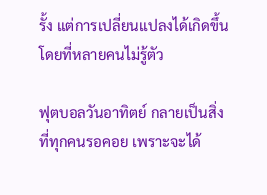รั้ง แต่การเปลี่ยนแปลงได้เกิดขึ้นโดยที่หลายคนไม่รู้ตัว

ฟุตบอลวันอาทิตย์ กลายเป็นสิ่งที่ทุกคนรอคอย เพราะจะได้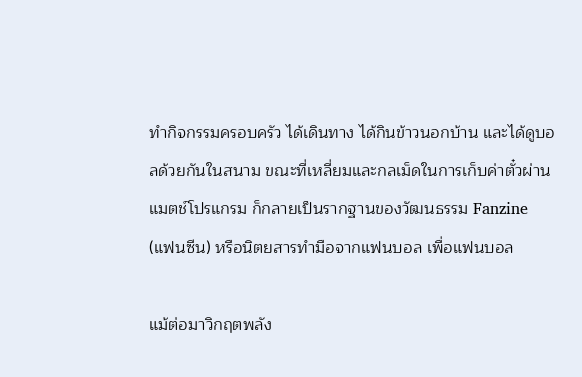ทำกิจกรรมครอบครัว ได้เดินทาง ได้กินข้าวนอกบ้าน และได้ดูบอลด้วยกันในสนาม ขณะที่เหลี่ยมและกลเม็ดในการเก็บค่าตั๋วผ่านแมตช์โปรแกรม ก็กลายเป็นรากฐานของวัฒนธรรม Fanzine (แฟนซีน) หรือนิตยสารทำมือจากแฟนบอล เพื่อแฟนบอล

แม้ต่อมาวิกฤตพลัง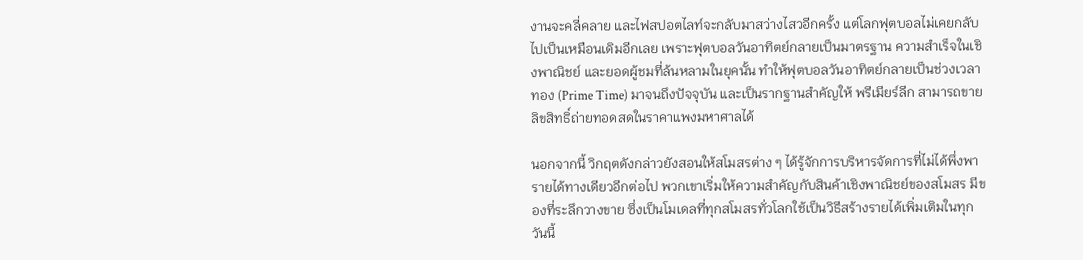งานจะคลี่คลาย และไฟสปอตไลท์จะกลับมาสว่างไสวอีกครั้ง แต่โลกฟุตบอลไม่เคยกลับไปเป็นเหมือนเดิมอีกเลย เพราะฟุตบอลวันอาทิตย์กลายเป็นมาตรฐาน ความสำเร็จในเชิงพาณิชย์ และยอดผู้ชมที่ล้นหลามในยุคนั้น ทำให้ฟุตบอลวันอาทิตย์กลายเป็นช่วงเวลาทอง (Prime Time) มาจนถึงปัจจุบัน และเป็นรากฐานสำคัญให้ พรีเมียร์ลีก สามารถขายลิขสิทธิ์ถ่ายทอดสดในราคาแพงมหาศาลได้

นอกจากนี้ วิกฤตดังกล่าวยังสอนให้สโมสรต่าง ๆ ได้รู้จักการบริหารจัดการที่ไม่ได้พึ่งพารายได้ทางเดียวอีกต่อไป พวกเขาเริ่มให้ความสำคัญกับสินค้าเชิงพาณิชย์ของสโมสร มีของที่ระลึกวางขาย ซึ่งเป็นโมเดลที่ทุกสโมสรทั่วโลกใช้เป็นวิธีสร้างรายได้เพิ่มเติมในทุกวันนี้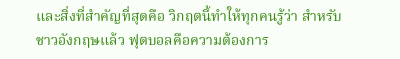และสิ่งที่สำคัญที่สุดคือ วิกฤตนี้ทำให้ทุกคนรู้ว่า สำหรับชาวอังกฤษแล้ว ฟุตบอลคือความต้องการ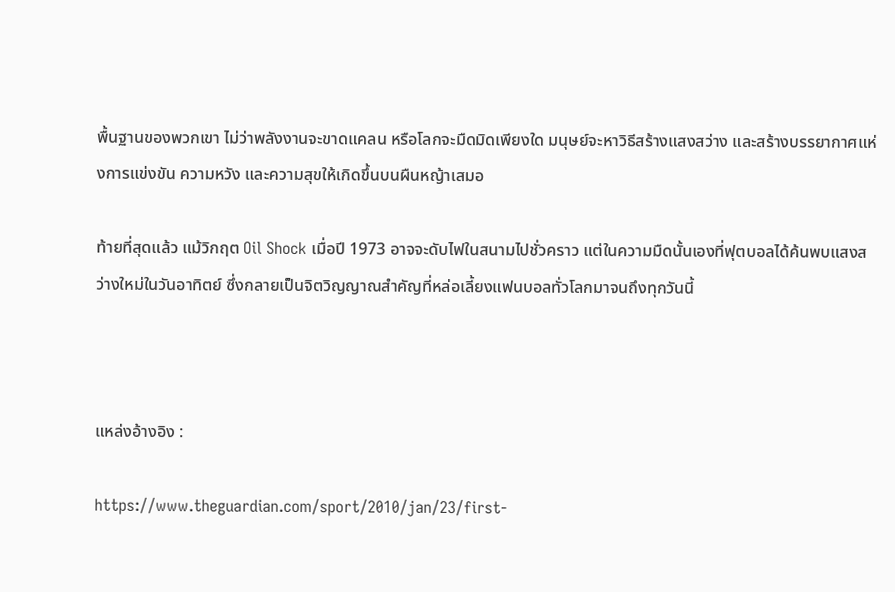พื้นฐานของพวกเขา ไม่ว่าพลังงานจะขาดแคลน หรือโลกจะมืดมิดเพียงใด มนุษย์จะหาวิธีสร้างแสงสว่าง และสร้างบรรยากาศแห่งการแข่งขัน ความหวัง และความสุขให้เกิดขึ้นบนผืนหญ้าเสมอ

ท้ายที่สุดแล้ว แม้วิกฤต Oil Shock เมื่อปี 1973 อาจจะดับไฟในสนามไปชั่วคราว แต่ในความมืดนั้นเองที่ฟุตบอลได้ค้นพบแสงสว่างใหม่ในวันอาทิตย์ ซึ่งกลายเป็นจิตวิญญาณสำคัญที่หล่อเลี้ยงแฟนบอลทั่วโลกมาจนถึงทุกวันนี้



แหล่งอ้างอิง :

https://www.theguardian.com/sport/2010/jan/23/first-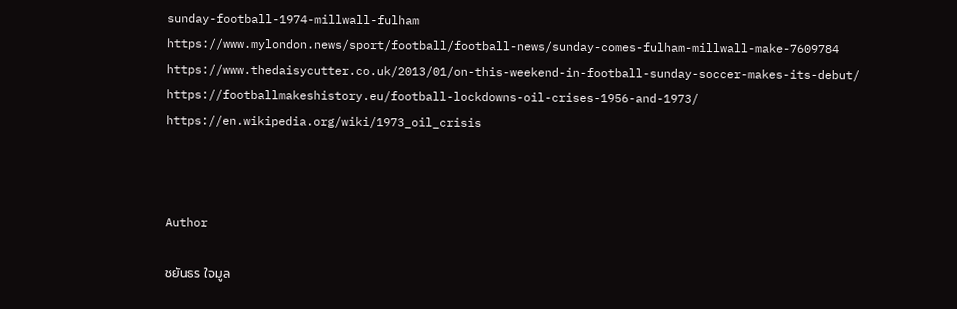sunday-football-1974-millwall-fulham
https://www.mylondon.news/sport/football/football-news/sunday-comes-fulham-millwall-make-7609784
https://www.thedaisycutter.co.uk/2013/01/on-this-weekend-in-football-sunday-soccer-makes-its-debut/
https://footballmakeshistory.eu/football-lockdowns-oil-crises-1956-and-1973/
https://en.wikipedia.org/wiki/1973_oil_crisis



Author

ชยันธร ใจมูล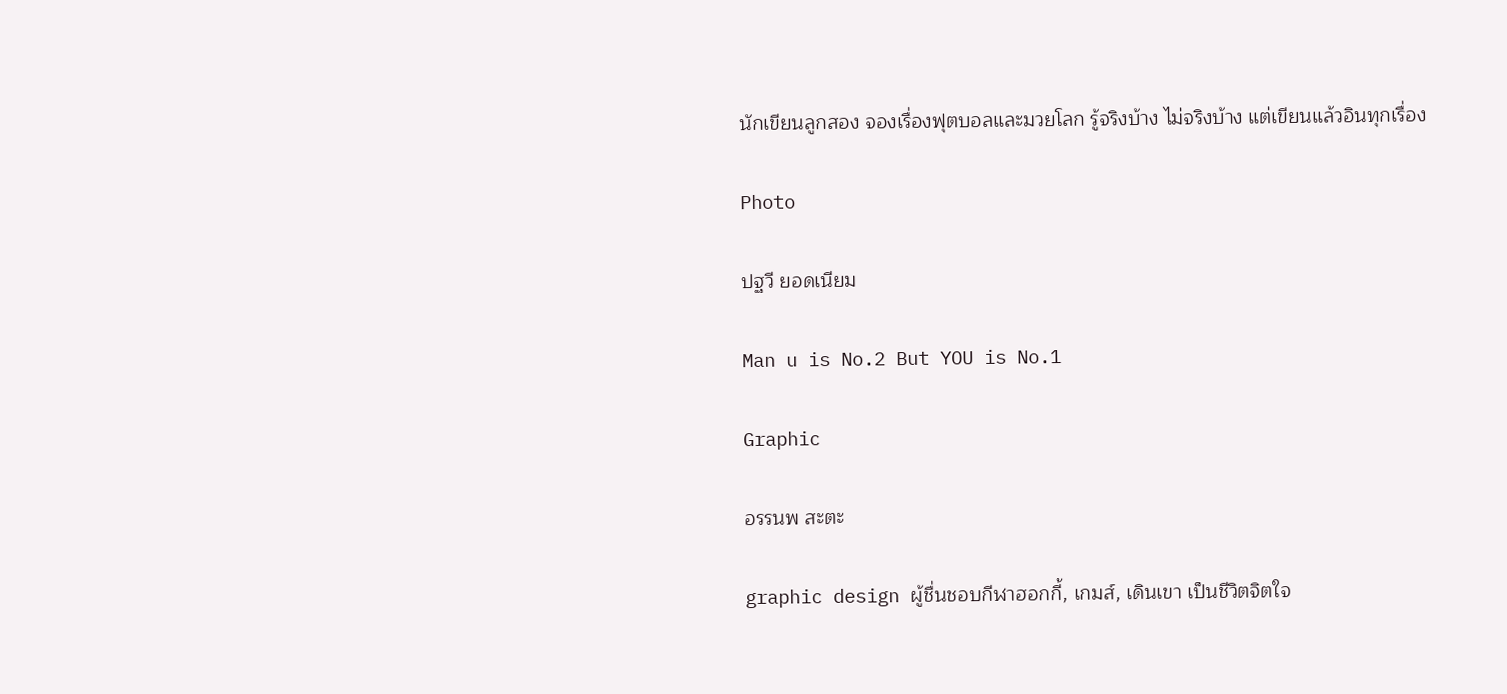นักเขียนลูกสอง จองเรื่องฟุตบอลและมวยโลก รู้จริงบ้าง ไม่จริงบ้าง แต่เขียนแล้วอินทุกเรื่อง

Photo

ปฐวี ยอดเนียม

Man u is No.2 But YOU is No.1

Graphic

อรรนพ สะตะ

graphic design ผู้ชื่นชอบกีฬาฮอกกี้, เกมส์, เดินเขา เป็นชีวิตจิตใจ